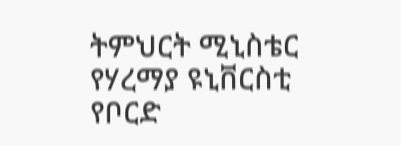ትምህርት ሚኒስቴር የሃረማያ ዩኒቨርስቲ የቦርድ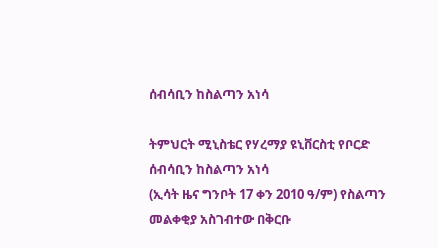ሰብሳቢን ከስልጣን አነሳ

ትምህርት ሚኒስቴር የሃረማያ ዩኒቨርስቲ የቦርድ ሰብሳቢን ከስልጣን አነሳ
(ኢሳት ዜና ግንቦት 17 ቀን 2010 ዓ/ም) የስልጣን መልቀቂያ አስገብተው በቅርቡ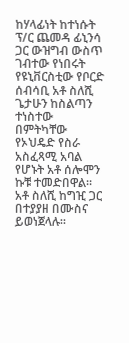ከሃላፊነት ከተነሱት ፕ/ር ጨመዳ ፊኒንሳ ጋር ውዝግብ ውስጥ ገብተው የነበሩት የዩኒቨርስቲው የቦርድ ሰብሳቢ አቶ ስለሺ ጌታሁን ከስልጣን ተነስተው በምትካቸው የኦህዴድ የስራ አስፈጻሚ አባል የሆኑት አቶ ሰሎሞን ኩቹ ተመድበዋል።
አቶ ስለሺ ከግዢ ጋር በተያያዘ በሙስና ይወነጀላሉ።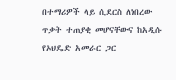በተማሪዎች ላይ ሲደርስ ለነበረው ጥቃት ተጠያቂ መሆናቸውና ከአዲሱ የኦህዴድ አመራር ጋር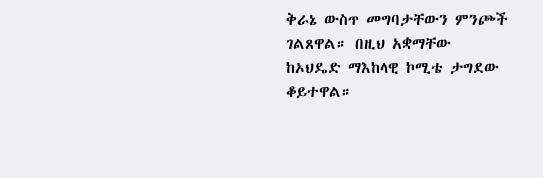ቅራኔ ውስጥ መግባታቸውን ምንጮች ገልጸዋል። በዚህ አቋማቸው ከኦህዴድ ማእከላዊ ኮሚቴ ታግደው ቆይተዋል።